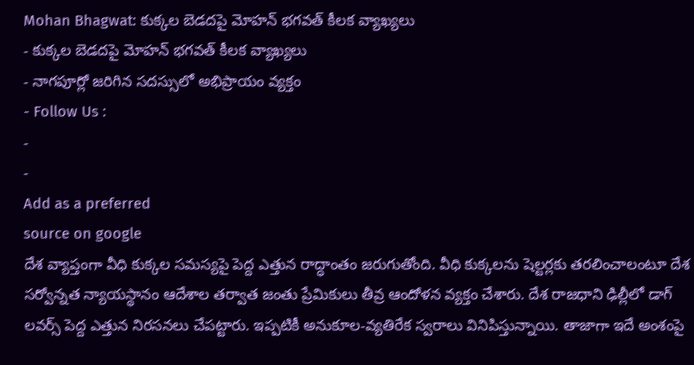Mohan Bhagwat: కుక్కల బెడదపై మోహన్ భగవత్ కీలక వ్యాఖ్యలు
- కుక్కల బెడదపై మోహన్ భగవత్ కీలక వ్యాఖ్యలు
- నాగపూర్లో జరిగిన సదస్సులో అభిప్రాయం వ్యక్తం
- Follow Us :
-
-
Add as a preferred
source on google
దేశ వ్యాప్తంగా వీధి కుక్కల సమస్యపై పెద్ద ఎత్తున రాద్ధాంతం జరుగుతోంది. వీధి కుక్కలను షెల్టర్లకు తరలించాలంటూ దేశ సర్వోన్నత న్యాయస్థానం ఆదేశాల తర్వాత జంతు ప్రేమికులు తీవ్ర ఆందోళన వ్యక్తం చేశారు. దేశ రాజధాని ఢిల్లీలో డాగ్ లవర్స్ పెద్ద ఎత్తున నిరసనలు చేపట్టారు. ఇప్పటికీ అనుకూల-వ్యతిరేక స్వరాలు వినిపిస్తున్నాయి. తాజాగా ఇదే అంశంపై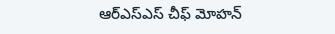ఆర్ఎస్ఎస్ చీఫ్ మోహన్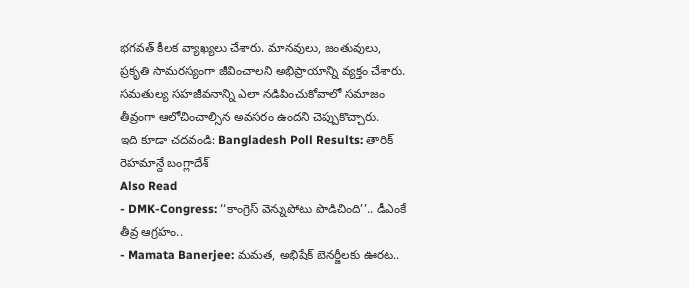భగవత్ కీలక వ్యాఖ్యలు చేశారు. మానవులు, జంతువులు, ప్రకృతి సామరస్యంగా జీవించాలని అభిప్రాయాన్ని వ్యక్తం చేశారు. సమతుల్య సహజీవనాన్ని ఎలా నడిపించుకోవాలో సమాజం తీవ్రంగా ఆలోచించాల్సిన అవసరం ఉందని చెప్పుకొచ్చారు.
ఇది కూడా చదవండి: Bangladesh Poll Results: తారిక్ రెహమాన్దే బంగ్లాదేశ్
Also Read
- DMK-Congress: ‘‘కాంగ్రెస్ వెన్నుపోటు పొడిచింది’’.. డీఎంకే తీవ్ర ఆగ్రహం..
- Mamata Banerjee: మమత, అభిషేక్ బెనర్జీలకు ఊరట..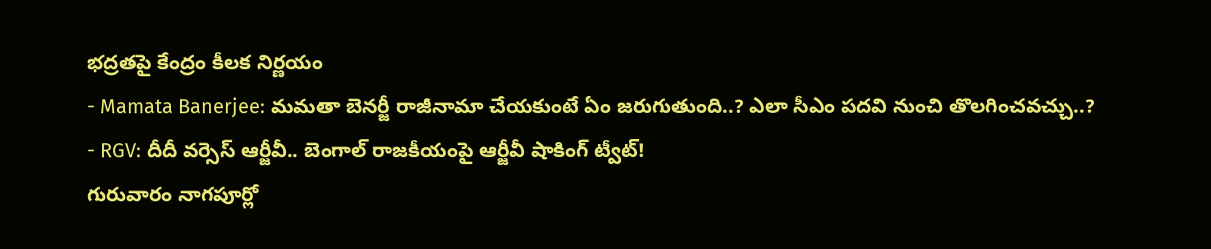భద్రతపై కేంద్రం కీలక నిర్ణయం
- Mamata Banerjee: మమతా బెనర్జీ రాజీనామా చేయకుంటే ఏం జరుగుతుంది..? ఎలా సీఎం పదవి నుంచి తొలగించవచ్చు..?
- RGV: దీదీ వర్సెస్ ఆర్జీవీ.. బెంగాల్ రాజకీయంపై ఆర్జీవీ షాకింగ్ ట్వీట్!
గురువారం నాగపూర్లో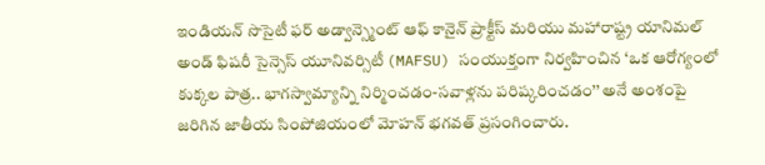ఇండియన్ సొసైటీ ఫర్ అడ్వాన్స్మెంట్ ఆఫ్ కానైన్ ప్రాక్టీస్ మరియు మహారాష్ట్ర యానిమల్ అండ్ ఫిషరీ సైన్సెస్ యూనివర్సిటీ (MAFSU) సంయుక్తంగా నిర్వహించిన ‘ఒక ఆరోగ్యంలో కుక్కల పాత్ర.. భాగస్వామ్యాన్ని నిర్మించడం-సవాళ్లను పరిష్కరించడం’’ అనే అంశంపై జరిగిన జాతీయ సింపోజియంలో మోహన్ భగవత్ ప్రసంగించారు.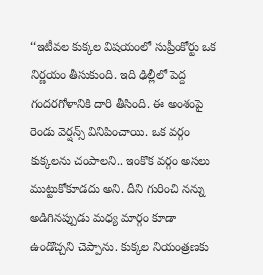‘‘ఇటీవల కుక్కల విషయంలో సుప్రీంకోర్టు ఒక నిర్ణయం తీసుకుంది. ఇది ఢిల్లీలో పెద్ద గందరగోళానికి దారి తీసింది. ఈ అంశంపై రెండు వెర్షన్స్ వినిపించాయి. ఒక వర్గం కుక్కలను చంపాలని.. ఇంకొక వర్గం అసలు ముట్టుకోకూడదు అని. దీని గురించి నన్ను అడిగినప్పుడు మధ్య మార్గం కూడా ఉండొచ్చని చెప్పాను. కుక్కల నియంత్రణకు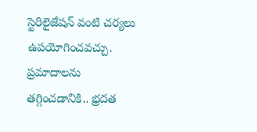స్టెరిలైజేషన్ వంటి చర్యలు ఉపయోగించవచ్చు. ప్రమాదాలను తగ్గించడానికి.. భ్రదత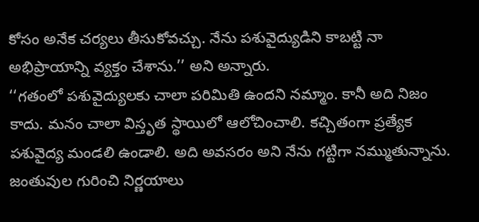కోసం అనేక చర్యలు తీసుకోవచ్చు. నేను పశువైద్యుడిని కాబట్టి నా అభిప్రాయాన్ని వ్యక్తం చేశాను.’’ అని అన్నారు.
‘‘గతంలో పశువైద్యులకు చాలా పరిమితి ఉందని నమ్మాం. కానీ అది నిజం కాదు. మనం చాలా విస్తృత స్థాయిలో ఆలోచించాలి. కచ్చితంగా ప్రత్యేక పశువైద్య మండలి ఉండాలి. అది అవసరం అని నేను గట్టిగా నమ్ముతున్నాను. జంతువుల గురించి నిర్ణయాలు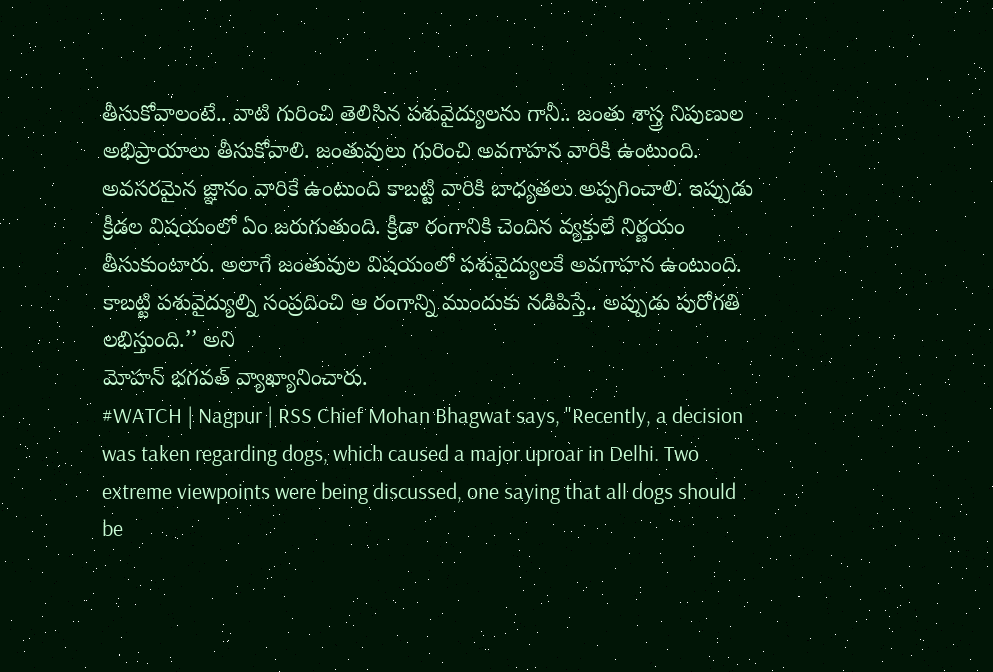తీసుకోవాలంటే.. వాటి గురించి తెలిసిన పశువైద్యులను గానీ.. జంతు శాస్త్ర నిపుణుల అభిప్రాయాలు తీసుకోవాలి. జంతువులు గురించి అవగాహన వారికి ఉంటుంది. అవసరమైన జ్ఞానం వారికే ఉంటుంది కాబట్టి వారికి బాధ్యతలు అప్పగించాలి. ఇప్పుడు క్రీడల విషయంలో ఏం జరుగుతుంది. క్రీడా రంగానికి చెందిన వ్యక్తులే నిర్ణయం తీసుకుంటారు. అలాగే జంతువుల విషయంలో పశువైద్యులకే అవగాహన ఉంటుంది. కాబట్టి పశువైద్యుల్ని సంప్రదించి ఆ రంగాన్ని ముందుకు నడిపిస్తే.. అప్పుడు పురోగతి లభిస్తుంది.’’ అని
మోహన్ భగవత్ వ్యాఖ్యానించారు.
#WATCH | Nagpur | RSS Chief Mohan Bhagwat says, "Recently, a decision was taken regarding dogs, which caused a major uproar in Delhi. Two extreme viewpoints were being discussed, one saying that all dogs should be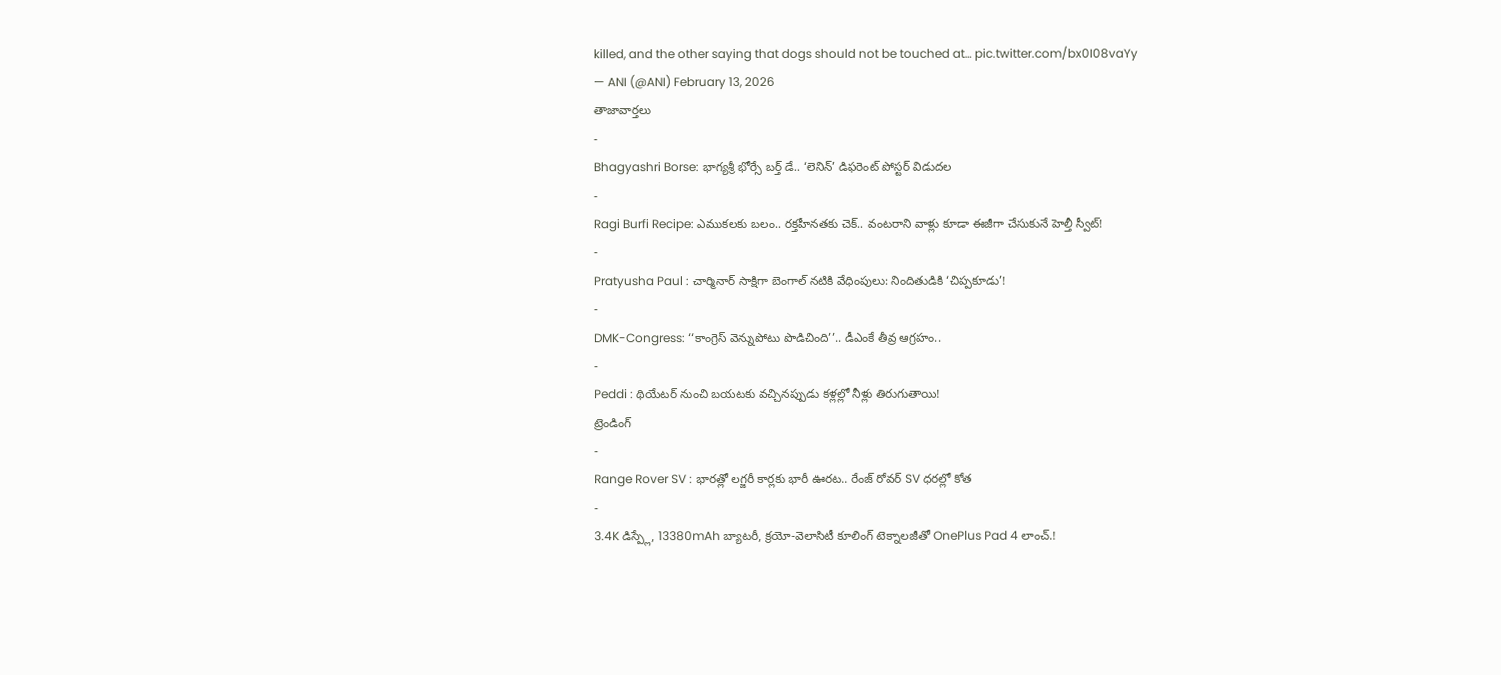killed, and the other saying that dogs should not be touched at… pic.twitter.com/bx0I08vaYy
— ANI (@ANI) February 13, 2026
తాజావార్తలు
-
Bhagyashri Borse: భాగ్యశ్రీ భోర్సే బర్త్ డే.. ‘లెనిన్’ డిఫరెంట్ పోస్టర్ విడుదల
-
Ragi Burfi Recipe: ఎముకలకు బలం.. రక్తహీనతకు చెక్.. వంటరాని వాళ్లు కూడా ఈజీగా చేసుకునే హెల్తీ స్వీట్!
-
Pratyusha Paul : చార్మినార్ సాక్షిగా బెంగాల్ నటికి వేధింపులు: నిందితుడికి ‘చిప్పకూడు’!
-
DMK-Congress: ‘‘కాంగ్రెస్ వెన్నుపోటు పొడిచింది’’.. డీఎంకే తీవ్ర ఆగ్రహం..
-
Peddi : థియేటర్ నుంచి బయటకు వచ్చినప్పుడు కళ్లల్లో నీళ్లు తిరుగుతాయి!
ట్రెండింగ్
-
Range Rover SV : భారత్లో లగ్జరీ కార్లకు భారీ ఊరట.. రేంజ్ రోవర్ SV ధరల్లో కోత
-
3.4K డిస్ప్లే, 13380mAh బ్యాటరీ, క్రయో-వెలాసిటీ కూలింగ్ టెక్నాలజీతో OnePlus Pad 4 లాంచ్.!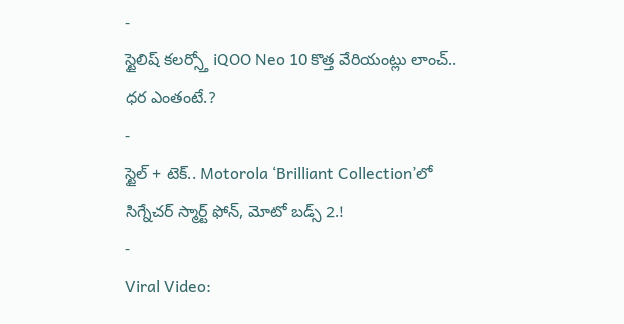-
స్టైలిష్ కలర్స్తో iQOO Neo 10 కొత్త వేరియంట్లు లాంచ్.. ధర ఎంతంటే.?
-
స్టైల్ + టెక్.. Motorola ‘Brilliant Collection’లో సిగ్నేచర్ స్మార్ట్ ఫోన్, మోటో బడ్స్ 2.!
-
Viral Video: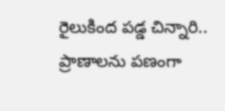రైలుకింద పడ్డ చిన్నారి.. ప్రాణాలను పణంగా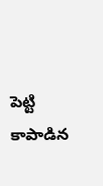పెట్టి కాపాడిన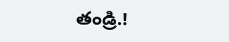తండ్రి.!